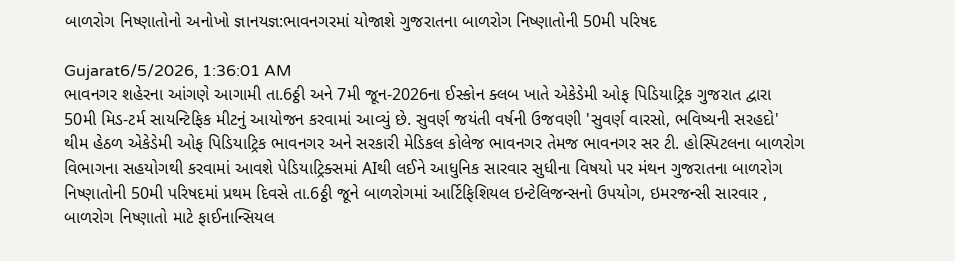બાળરોગ નિષ્ણાતોનો અનોખો જ્ઞાનયજ્ઞ:ભાવનગરમાં યોજાશે ગુજરાતના બાળરોગ નિષ્ણાતોની 50મી પરિષદ

Gujarat6/5/2026, 1:36:01 AM
ભાવનગર શહેરના આંગણે આગામી તા.6ઠ્ઠી અને 7મી જૂન-2026ના ઈસ્કોન ક્લબ ખાતે એકેડેમી ઓફ પિડિયાટ્રિક ગુજરાત દ્વારા 50મી મિડ-ટર્મ સાયન્ટિફિક મીટનું આયોજન કરવામાં આવ્યું છે. સુવર્ણ જયંતી વર્ષની ઉજવણી 'સુવર્ણ વારસો, ભવિષ્યની સરહદો' થીમ હેઠળ એકેડેમી ઓફ પિડિયાટ્રિક ભાવનગર અને સરકારી મેડિકલ કોલેજ ભાવનગર તેમજ ભાવનગર સર ટી. હોસ્પિટલના બાળરોગ વિભાગના સહયોગથી કરવામાં આવશે પેડિયાટ્રિક્સમાં AIથી લઈને આધુનિક સારવાર સુધીના વિષયો પર મંથન ગુજરાતના બાળરોગ નિષ્ણાતોની 50મી પરિષદમાં પ્રથમ દિવસે તા.6ઠ્ઠી જૂને બાળરોગમાં આર્ટિફિશિયલ ઇન્ટેલિજન્સનો ઉપયોગ, ઇમરજન્સી સારવાર , બાળરોગ નિષ્ણાતો માટે ફાઈનાન્સિયલ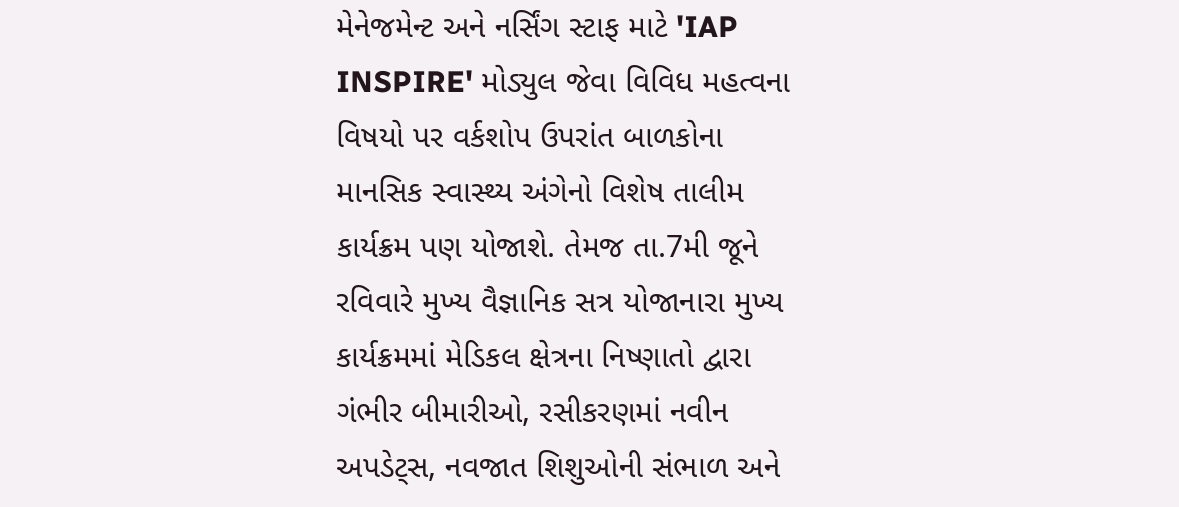મેનેજમેન્ટ અને નર્સિંગ સ્ટાફ માટે 'IAP INSPIRE' મોડ્યુલ જેવા વિવિધ મહત્વના વિષયો પર વર્કશોપ ઉપરાંત બાળકોના માનસિક સ્વાસ્થ્ય અંગેનો વિશેષ તાલીમ કાર્યક્રમ પણ યોજાશે. તેમજ તા.7મી જૂને રવિવારે મુખ્ય વૈજ્ઞાનિક સત્ર યોજાનારા મુખ્ય કાર્યક્રમમાં મેડિકલ ક્ષેત્રના નિષ્ણાતો દ્વારા ગંભીર બીમારીઓ, રસીકરણમાં નવીન અપડેટ્સ, નવજાત શિશુઓની સંભાળ અને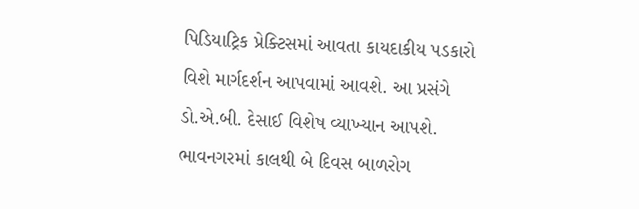પિડિયાટ્રિક પ્રેક્ટિસમાં આવતા કાયદાકીય પડકારો વિશે માર્ગદર્શન આપવામાં આવશે. આ પ્રસંગે ડો.એ.બી. દેસાઈ વિશેષ વ્યાખ્યાન આપશે. ભાવનગરમાં કાલથી બે દિવસ બાળરોગ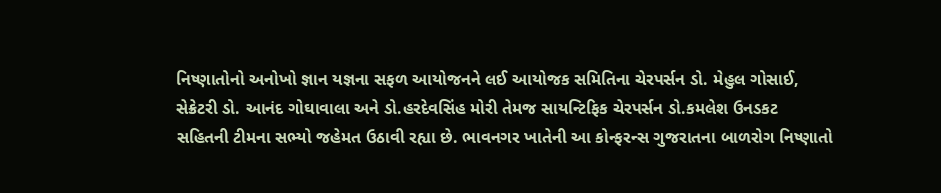નિષ્ણાતોનો અનોખો જ્ઞાન યજ્ઞના સફળ આયોજનને લઈ આયોજક સમિતિના ચેરપર્સન ડો. મેહુલ ગોસાઈ, સેક્રેટરી ડો. આનંદ ગોઘાવાલા અને ડો.હરદેવસિંહ મોરી તેમજ સાયન્ટિફિક ચેરપર્સન ડો.કમલેશ ઉનડકટ સહિતની ટીમના સભ્યો જહેમત ઉઠાવી રહ્યા છે. ભાવનગર ખાતેની આ કોન્ફરન્સ ગુજરાતના બાળરોગ નિષ્ણાતો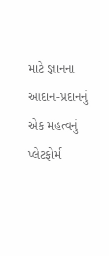માટે જ્ઞાનના આદાન-પ્રદાનનું એક મહત્વનું પ્લેટફોર્મ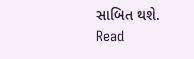સાબિત થશે.
Read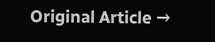Original Article →